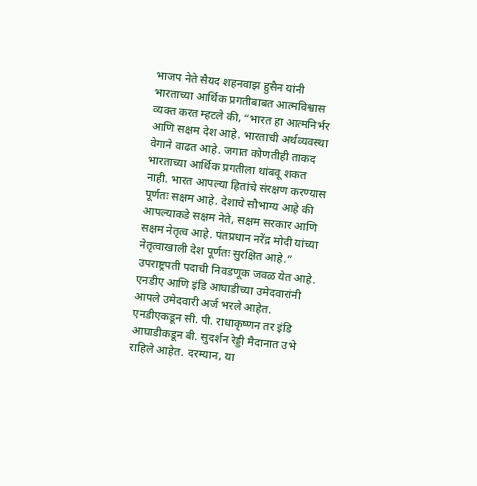भाजप नेते सैयद शहनवाझ हुसैन यांनी भारताच्या आर्थिक प्रगतीबाबत आत्मविश्वास व्यक्त करत म्हटले की, “भारत हा आत्मनिर्भर आणि सक्षम देश आहे. भारताची अर्थव्यवस्था वेगाने वाढत आहे. जगात कोणतीही ताकद भारताच्या आर्थिक प्रगतीला थांबवू शकत नाही. भारत आपल्या हितांचे संरक्षण करण्यास पूर्णतः सक्षम आहे. देशाचे सौभाग्य आहे की आपल्याकडे सक्षम नेते, सक्षम सरकार आणि सक्षम नेतृत्व आहे. पंतप्रधान नरेंद्र मोदी यांच्या नेतृत्वाखाली देश पूर्णतः सुरक्षित आहे.”
उपराष्ट्रपती पदाची निवडणूक जवळ येत आहे. एनडीए आणि इंडि आघाडीच्या उमेदवारांनी आपले उमेदवारी अर्ज भरले आहेत. एनडीएकडून सी. पी. राधाकृष्णन तर इंडि आघाडीकडून बी. सुदर्शन रेड्डी मैदानात उभे राहिले आहेत. दरम्यान, या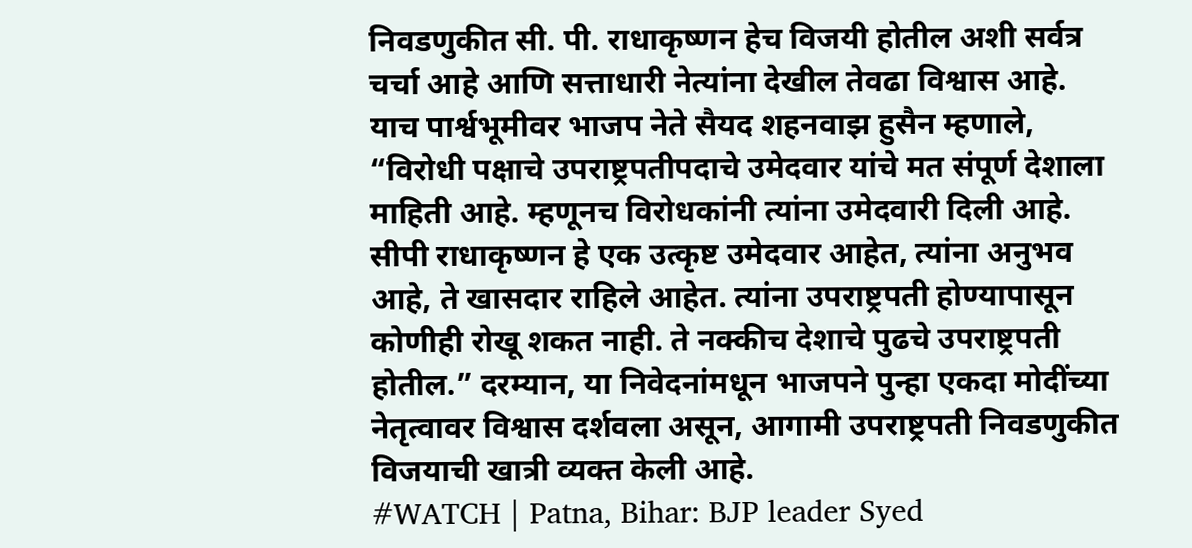निवडणुकीत सी. पी. राधाकृष्णन हेच विजयी होतील अशी सर्वत्र चर्चा आहे आणि सत्ताधारी नेत्यांना देखील तेवढा विश्वास आहे.
याच पार्श्वभूमीवर भाजप नेते सैयद शहनवाझ हुसैन म्हणाले, “विरोधी पक्षाचे उपराष्ट्रपतीपदाचे उमेदवार यांचे मत संपूर्ण देशाला माहिती आहे. म्हणूनच विरोधकांनी त्यांना उमेदवारी दिली आहे. सीपी राधाकृष्णन हे एक उत्कृष्ट उमेदवार आहेत, त्यांना अनुभव आहे, ते खासदार राहिले आहेत. त्यांना उपराष्ट्रपती होण्यापासून कोणीही रोखू शकत नाही. ते नक्कीच देशाचे पुढचे उपराष्ट्रपती होतील.” दरम्यान, या निवेदनांमधून भाजपने पुन्हा एकदा मोदींच्या नेतृत्वावर विश्वास दर्शवला असून, आगामी उपराष्ट्रपती निवडणुकीत विजयाची खात्री व्यक्त केली आहे.
#WATCH | Patna, Bihar: BJP leader Syed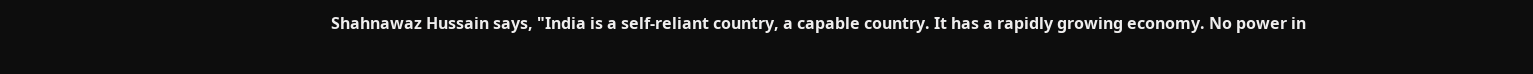Shahnawaz Hussain says, "India is a self-reliant country, a capable country. It has a rapidly growing economy. No power in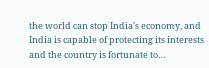the world can stop India's economy, and India is capable of protecting its interests and the country is fortunate to…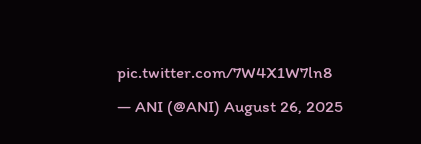pic.twitter.com/7W4X1W7ln8
— ANI (@ANI) August 26, 2025